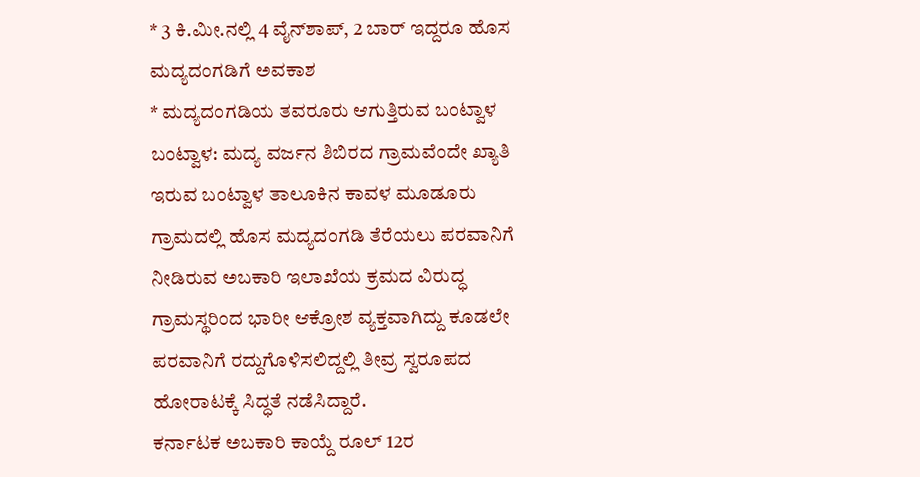* 3 ಕಿ.ಮೀ.ನಲ್ಲಿ 4 ವೈನ್‍ಶಾಪ್, 2 ಬಾರ್ ಇದ್ದರೂ ಹೊಸ ಮದ್ಯದಂಗಡಿಗೆ ಅವಕಾಶ
* ಮದ್ಯದಂಗಡಿಯ ತವರೂರು ಆಗುತ್ತಿರುವ ಬಂಟ್ವಾಳ
ಬಂಟ್ವಾಳ: ಮದ್ಯ ವರ್ಜನ ಶಿಬಿರದ ಗ್ರಾಮವೆಂದೇ ಖ್ಯಾತಿ ಇರುವ ಬಂಟ್ವಾಳ ತಾಲೂಕಿನ ಕಾವಳ ಮೂಡೂರು ಗ್ರಾಮದಲ್ಲಿ ಹೊಸ ಮದ್ಯದಂಗಡಿ ತೆರೆಯಲು ಪರವಾನಿಗೆ ನೀಡಿರುವ ಅಬಕಾರಿ ಇಲಾಖೆಯ ಕ್ರಮದ ವಿರುದ್ಧ ಗ್ರಾಮಸ್ಥರಿಂದ ಭಾರೀ ಆಕ್ರೋಶ ವ್ಯಕ್ತವಾಗಿದ್ದು ಕೂಡಲೇ ಪರವಾನಿಗೆ ರದ್ದುಗೊಳಿಸಲಿದ್ದಲ್ಲಿ ತೀವ್ರ ಸ್ವರೂಪದ ಹೋರಾಟಕ್ಕೆ ಸಿದ್ಧತೆ ನಡೆಸಿದ್ದಾರೆ.
ಕರ್ನಾಟಕ ಅಬಕಾರಿ ಕಾಯ್ದೆ ರೂಲ್ 12ರ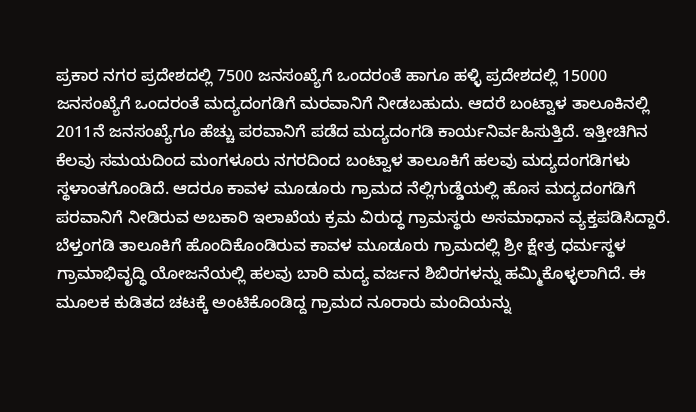ಪ್ರಕಾರ ನಗರ ಪ್ರದೇಶದಲ್ಲಿ 7500 ಜನಸಂಖ್ಯೆಗೆ ಒಂದರಂತೆ ಹಾಗೂ ಹಳ್ಳಿ ಪ್ರದೇಶದಲ್ಲಿ 15000 ಜನಸಂಖ್ಯೆಗೆ ಒಂದರಂತೆ ಮದ್ಯದಂಗಡಿಗೆ ಮರವಾನಿಗೆ ನೀಡಬಹುದು. ಆದರೆ ಬಂಟ್ವಾಳ ತಾಲೂಕಿನಲ್ಲಿ 2011ನೆ ಜನಸಂಖ್ಯೆಗೂ ಹೆಚ್ಚು ಪರವಾನಿಗೆ ಪಡೆದ ಮದ್ಯದಂಗಡಿ ಕಾರ್ಯನಿರ್ವಹಿಸುತ್ತಿದೆ. ಇತ್ತೀಚಿಗಿನ ಕೆಲವು ಸಮಯದಿಂದ ಮಂಗಳೂರು ನಗರದಿಂದ ಬಂಟ್ವಾಳ ತಾಲೂಕಿಗೆ ಹಲವು ಮದ್ಯದಂಗಡಿಗಳು ಸ್ಥಳಾಂತಗೊಂಡಿದೆ. ಆದರೂ ಕಾವಳ ಮೂಡೂರು ಗ್ರಾಮದ ನೆಲ್ಲಿಗುಡ್ಡೆಯಲ್ಲಿ ಹೊಸ ಮದ್ಯದಂಗಡಿಗೆ ಪರವಾನಿಗೆ ನೀಡಿರುವ ಅಬಕಾರಿ ಇಲಾಖೆಯ ಕ್ರಮ ವಿರುದ್ಧ ಗ್ರಾಮಸ್ಥರು ಅಸಮಾಧಾನ ವ್ಯಕ್ತಪಡಿಸಿದ್ದಾರೆ.
ಬೆಳ್ತಂಗಡಿ ತಾಲೂಕಿಗೆ ಹೊಂದಿಕೊಂಡಿರುವ ಕಾವಳ ಮೂಡೂರು ಗ್ರಾಮದಲ್ಲಿ ಶ್ರೀ ಕ್ಷೇತ್ರ ಧರ್ಮಸ್ಥಳ ಗ್ರಾಮಾಭಿವೃದ್ಧಿ ಯೋಜನೆಯಲ್ಲಿ ಹಲವು ಬಾರಿ ಮದ್ಯ ವರ್ಜನ ಶಿಬಿರಗಳನ್ನು ಹಮ್ಮಿಕೊಳ್ಳಲಾಗಿದೆ. ಈ ಮೂಲಕ ಕುಡಿತದ ಚಟಕ್ಕೆ ಅಂಟಿಕೊಂಡಿದ್ದ ಗ್ರಾಮದ ನೂರಾರು ಮಂದಿಯನ್ನು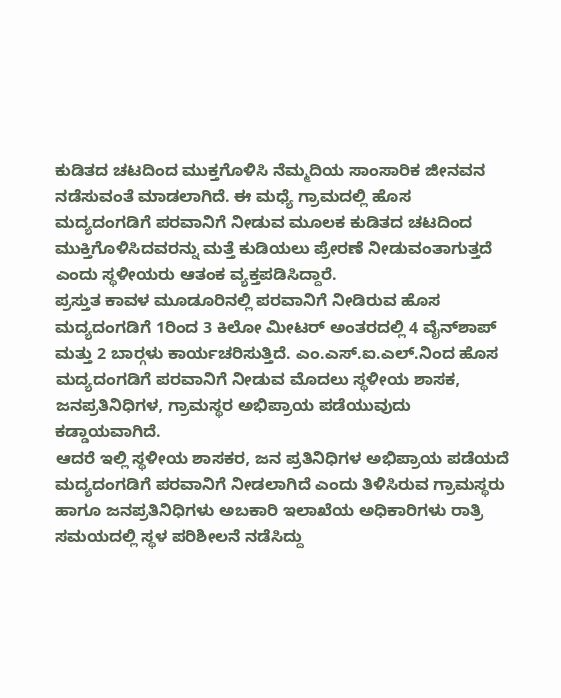ಕುಡಿತದ ಚಟದಿಂದ ಮುಕ್ತಗೊಳಿಸಿ ನೆಮ್ಮದಿಯ ಸಾಂಸಾರಿಕ ಜೀನವನ ನಡೆಸುವಂತೆ ಮಾಡಲಾಗಿದೆ. ಈ ಮಧ್ಯೆ ಗ್ರಾಮದಲ್ಲಿ ಹೊಸ ಮದ್ಯದಂಗಡಿಗೆ ಪರವಾನಿಗೆ ನೀಡುವ ಮೂಲಕ ಕುಡಿತದ ಚಟದಿಂದ ಮುಕ್ತಿಗೊಳಿಸಿದವರನ್ನು ಮತ್ತೆ ಕುಡಿಯಲು ಪ್ರೇರಣೆ ನೀಡುವಂತಾಗುತ್ತದೆ ಎಂದು ಸ್ಥಳೀಯರು ಆತಂಕ ವ್ಯಕ್ತಪಡಿಸಿದ್ದಾರೆ.
ಪ್ರಸ್ತುತ ಕಾವಳ ಮೂಡೂರಿನಲ್ಲಿ ಪರವಾನಿಗೆ ನೀಡಿರುವ ಹೊಸ ಮದ್ಯದಂಗಡಿಗೆ 1ರಿಂದ 3 ಕಿಲೋ ಮೀಟರ್ ಅಂತರದಲ್ಲಿ 4 ವೈನ್‍ಶಾಪ್ ಮತ್ತು 2 ಬಾರ್‍ಗಳು ಕಾರ್ಯಚರಿಸುತ್ತಿದೆ. ಎಂ.ಎಸ್.ಐ.ಎಲ್.ನಿಂದ ಹೊಸ ಮದ್ಯದಂಗಡಿಗೆ ಪರವಾನಿಗೆ ನೀಡುವ ಮೊದಲು ಸ್ಥಳೀಯ ಶಾಸಕ, ಜನಪ್ರತಿನಿಧಿಗಳ, ಗ್ರಾಮಸ್ಥರ ಅಭಿಪ್ರಾಯ ಪಡೆಯುವುದು ಕಡ್ಡಾಯವಾಗಿದೆ.
ಆದರೆ ಇಲ್ಲಿ ಸ್ಥಳೀಯ ಶಾಸಕರ, ಜನ ಪ್ರತಿನಿಧಿಗಳ ಅಭಿಪ್ರಾಯ ಪಡೆಯದೆ ಮದ್ಯದಂಗಡಿಗೆ ಪರವಾನಿಗೆ ನೀಡಲಾಗಿದೆ ಎಂದು ತಿಳಿಸಿರುವ ಗ್ರಾಮಸ್ಥರು ಹಾಗೂ ಜನಪ್ರತಿನಿಧಿಗಳು ಅಬಕಾರಿ ಇಲಾಖೆಯ ಅಧಿಕಾರಿಗಳು ರಾತ್ರಿ ಸಮಯದಲ್ಲಿ ಸ್ಥಳ ಪರಿಶೀಲನೆ ನಡೆಸಿದ್ದು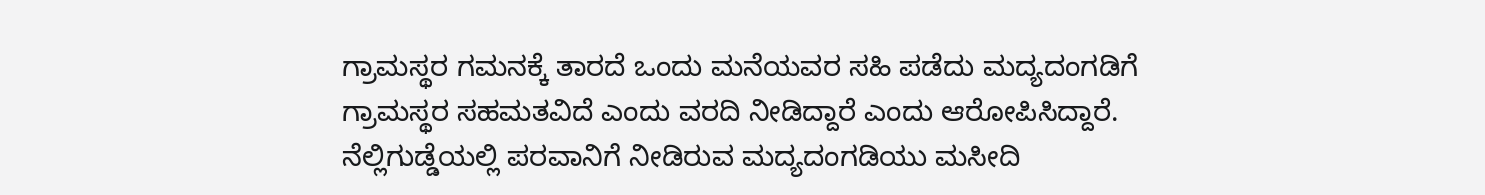ಗ್ರಾಮಸ್ಥರ ಗಮನಕ್ಕೆ ತಾರದೆ ಒಂದು ಮನೆಯವರ ಸಹಿ ಪಡೆದು ಮದ್ಯದಂಗಡಿಗೆ ಗ್ರಾಮಸ್ಥರ ಸಹಮತವಿದೆ ಎಂದು ವರದಿ ನೀಡಿದ್ದಾರೆ ಎಂದು ಆರೋಪಿಸಿದ್ದಾರೆ.
ನೆಲ್ಲಿಗುಡ್ಡೆಯಲ್ಲಿ ಪರವಾನಿಗೆ ನೀಡಿರುವ ಮದ್ಯದಂಗಡಿಯು ಮಸೀದಿ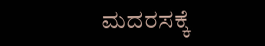ಮದರಸಕ್ಕೆ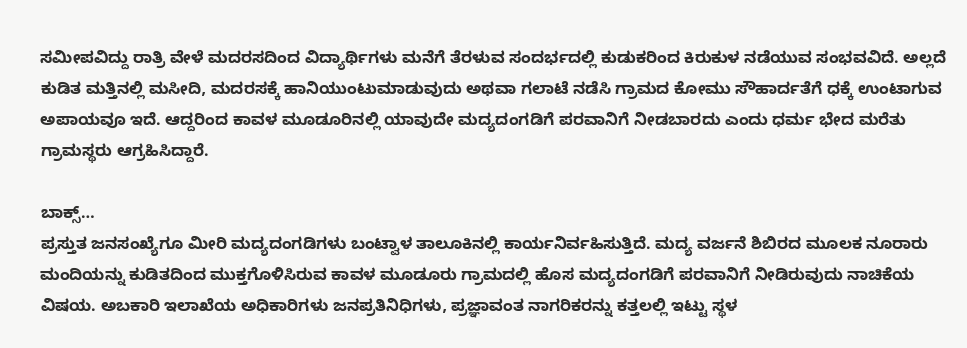ಸಮೀಪವಿದ್ದು ರಾತ್ರಿ ವೇಳೆ ಮದರಸದಿಂದ ವಿದ್ಯಾರ್ಥಿಗಳು ಮನೆಗೆ ತೆರಳುವ ಸಂದರ್ಭದಲ್ಲಿ ಕುಡುಕರಿಂದ ಕಿರುಕುಳ ನಡೆಯುವ ಸಂಭವವಿದೆ. ಅಲ್ಲದೆ ಕುಡಿತ ಮತ್ತಿನಲ್ಲಿ ಮಸೀದಿ, ಮದರಸಕ್ಕೆ ಹಾನಿಯುಂಟುಮಾಡುವುದು ಅಥವಾ ಗಲಾಟೆ ನಡೆಸಿ ಗ್ರಾಮದ ಕೋಮು ಸೌಹಾರ್ದತೆಗೆ ಧಕ್ಕೆ ಉಂಟಾಗುವ ಅಪಾಯವೂ ಇದೆ. ಆದ್ದರಿಂದ ಕಾವಳ ಮೂಡೂರಿನಲ್ಲಿ ಯಾವುದೇ ಮದ್ಯದಂಗಡಿಗೆ ಪರವಾನಿಗೆ ನೀಡಬಾರದು ಎಂದು ಧರ್ಮ ಭೇದ ಮರೆತು ಗ್ರಾಮಸ್ಥರು ಆಗ್ರಹಿಸಿದ್ದಾರೆ.

ಬಾಕ್ಸ್…
ಪ್ರಸ್ತುತ ಜನಸಂಖ್ಯೆಗೂ ಮೀರಿ ಮದ್ಯದಂಗಡಿಗಳು ಬಂಟ್ವಾಳ ತಾಲೂಕಿನಲ್ಲಿ ಕಾರ್ಯನಿರ್ವಹಿಸುತ್ತಿದೆ. ಮದ್ಯ ವರ್ಜನೆ ಶಿಬಿರದ ಮೂಲಕ ನೂರಾರು ಮಂದಿಯನ್ನು ಕುಡಿತದಿಂದ ಮುಕ್ತಗೊಳಿಸಿರುವ ಕಾವಳ ಮೂಡೂರು ಗ್ರಾಮದಲ್ಲಿ ಹೊಸ ಮದ್ಯದಂಗಡಿಗೆ ಪರವಾನಿಗೆ ನೀಡಿರುವುದು ನಾಚಿಕೆಯ ವಿಷಯ. ಅಬಕಾರಿ ಇಲಾಖೆಯ ಅಧಿಕಾರಿಗಳು ಜನಪ್ರತಿನಿಧಿಗಳು, ಪ್ರಜ್ಞಾವಂತ ನಾಗರಿಕರನ್ನು ಕತ್ತಲಲ್ಲಿ ಇಟ್ಟು ಸ್ಥಳ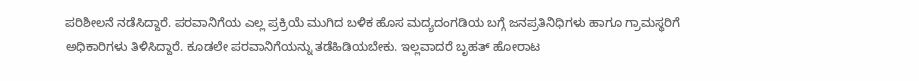ಪರಿಶೀಲನೆ ನಡೆಸಿದ್ದಾರೆ. ಪರವಾನಿಗೆಯ ಎಲ್ಲ ಪ್ರಕ್ರಿಯೆ ಮುಗಿದ ಬಳಿಕ ಹೊಸ ಮದ್ಯದಂಗಡಿಯ ಬಗ್ಗೆ ಜನಪ್ರತಿನಿಧಿಗಳು ಹಾಗೂ ಗ್ರಾಮಸ್ಥರಿಗೆ ಅಧಿಕಾರಿಗಳು ತಿಳಿಸಿದ್ದಾರೆ. ಕೂಡಲೇ ಪರವಾನಿಗೆಯನ್ನು ತಡೆಹಿಡಿಯಬೇಕು. ಇಲ್ಲವಾದರೆ ಬೃಹತ್ ಹೋರಾಟ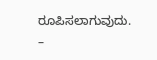ರೂಪಿಸಲಾಗುವುದು.
–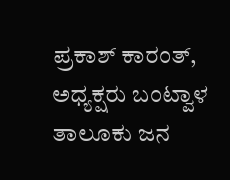ಪ್ರಕಾಶ್ ಕಾರಂತ್, ಅಧ್ಯಕ್ಷರು ಬಂಟ್ವಾಳ ತಾಲೂಕು ಜನ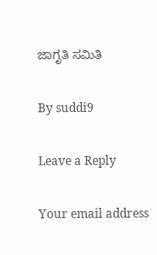ಜಾಗೃತಿ ಸಮಿತಿ

By suddi9

Leave a Reply

Your email address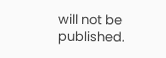will not be published.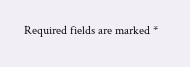Required fields are marked *